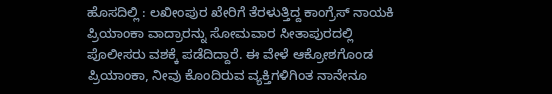ಹೊಸದಿಲ್ಲಿ : ಲಖೀಂಪುರ ಖೇರಿಗೆ ತೆರಳುತ್ತಿದ್ದ ಕಾಂಗ್ರೆಸ್ ನಾಯಕಿ ಪ್ರಿಯಾಂಕಾ ವಾದ್ರಾರನ್ನು ಸೋಮವಾರ ಸೀತಾಪುರದಲ್ಲಿ ಪೊಲೀಸರು ವಶಕ್ಕೆ ಪಡೆದಿದ್ದಾರೆ. ಈ ವೇಳೆ ಆಕ್ರೋಶಗೊಂಡ ಪ್ರಿಯಾಂಕಾ, ನೀವು ಕೊಂದಿರುವ ವ್ಯಕ್ತಿಗಳಿಗಿಂತ ನಾನೇನೂ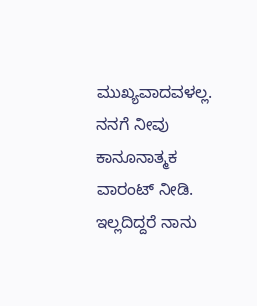ಮುಖ್ಯವಾದವಳಲ್ಲ. ನನಗೆ ನೀವು ಕಾನೂನಾತ್ಮಕ ವಾರಂಟ್ ನೀಡಿ. ಇಲ್ಲದಿದ್ದರೆ ನಾನು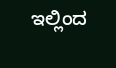ಇಲ್ಲಿಂದ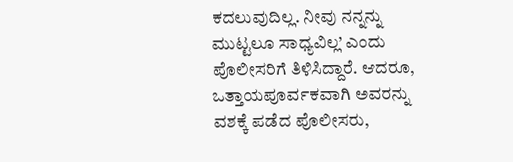ಕದಲುವುದಿಲ್ಲ. ನೀವು ನನ್ನನ್ನು ಮುಟ್ಟಲೂ ಸಾಧ್ಯವಿಲ್ಲ’ ಎಂದು ಪೊಲೀಸರಿಗೆ ತಿಳಿಸಿದ್ದಾರೆ. ಆದರೂ, ಒತ್ತಾಯಪೂರ್ವಕವಾಗಿ ಅವರನ್ನು ವಶಕ್ಕೆ ಪಡೆದ ಪೊಲೀಸರು,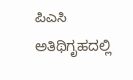ಪಿಎಸಿ ಅತಿಥಿಗೃಹದಲ್ಲಿ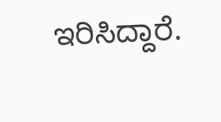ಇರಿಸಿದ್ದಾರೆ.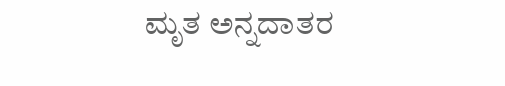ಮೃತ ಅನ್ನದಾತರ